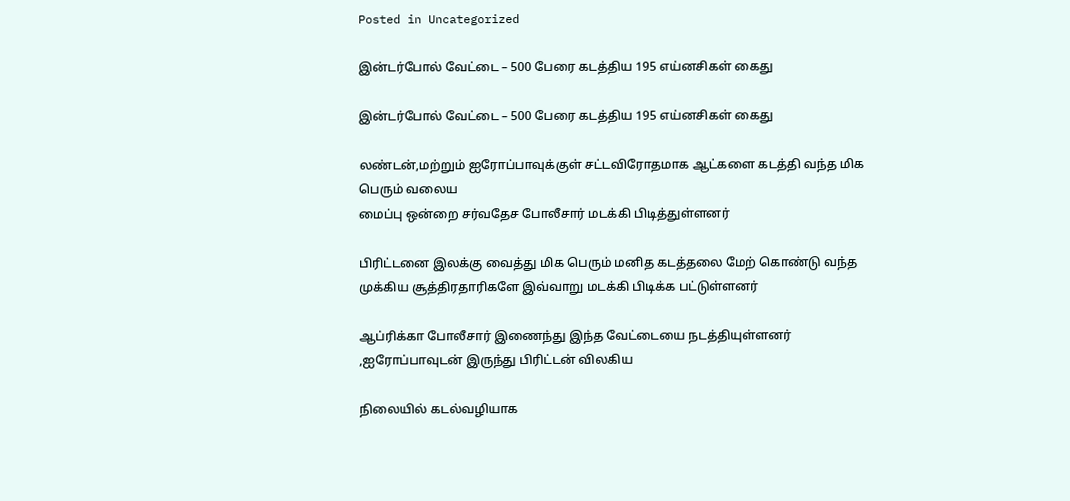Posted in Uncategorized

இன்டர்போல் வேட்டை – 500 பேரை கடத்திய 195 எய்னசிகள் கைது

இன்டர்போல் வேட்டை – 500 பேரை கடத்திய 195 எய்னசிகள் கைது

லண்டன்,மற்றும் ஐரோப்பாவுக்குள் சட்டவிரோதமாக ஆட்களை கடத்தி வந்த மிக பெரும் வலைய
மைப்பு ஒன்றை சர்வதேச போலீசார் மடக்கி பிடித்துள்ளனர்

பிரிட்டனை இலக்கு வைத்து மிக பெரும் மனித கடத்தலை மேற் கொண்டு வந்த முக்கிய சூத்திரதாரிகளே இவ்வாறு மடக்கி பிடிக்க பட்டுள்ளனர்

ஆப்ரிக்கா போலீசார் இணைந்து இந்த வேட்டையை நடத்தியுள்ளனர் ,ஐரோப்பாவுடன் இருந்து பிரிட்டன் விலகிய

நிலையில் கடல்வழியாக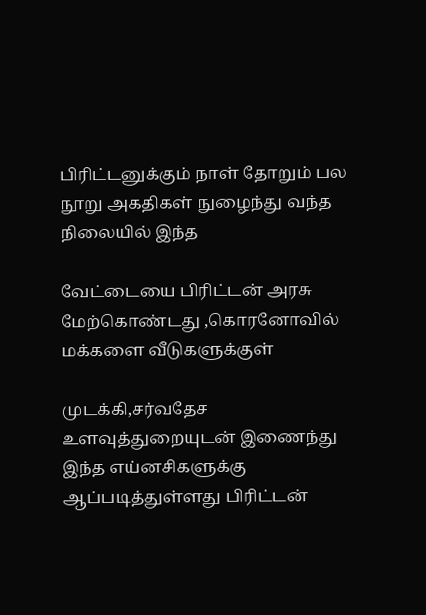பிரிட்டனுக்கும் நாள் தோறும் பல நூறு அகதிகள் நுழைந்து வந்த நிலையில் இந்த

வேட்டையை பிரிட்டன் அரசு மேற்கொண்டது ,கொரனோவில் மக்களை வீடுகளுக்குள்

முடக்கி,சர்வதேச உளவுத்துறையுடன் இணைந்து இந்த எய்னசிகளுக்கு ஆப்படித்துள்ளது பிரிட்டன்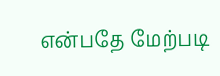என்பதே மேற்படி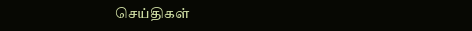செய்திகள்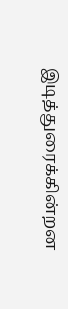இடித்துரைக்கின்றன